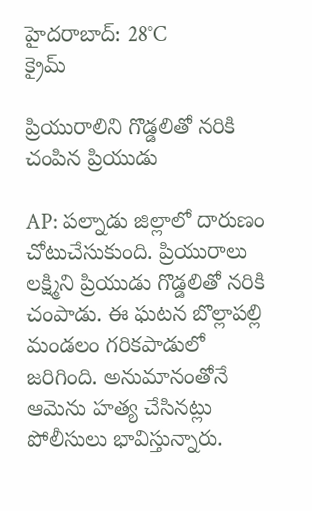హైదరాబాద్: 28°C
క్రైమ్

ప్రియురాలిని గొడ్డలితో నరికి చంపిన ప్రియుడు

AP: పల్నాడు జిల్లాలో దారుణం చోటుచేసుకుంది. ప్రియురాలు లక్ష్మిని ప్రియుడు గొడ్డలితో నరికి చంపాడు. ఈ ఘటన బొల్లాపల్లి మండలం గరికపాడులో జరిగింది. అనుమానంతోనే ఆమెను హత్య చేసినట్లు పోలీసులు భావిస్తున్నారు.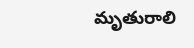మృతురాలి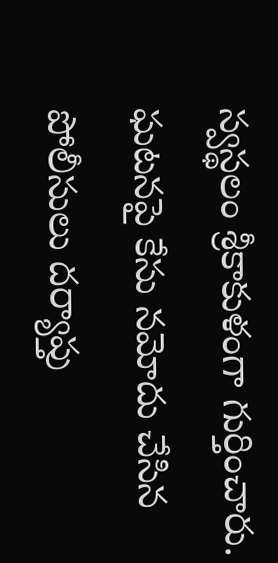స్వస్థలం శ్రీకాకుళంగా గుర్తించారు. ఘటనపై కేసు నమోదు చేసిన పోలీసులు దర్యాప్తు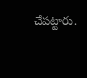చేపట్టారు.